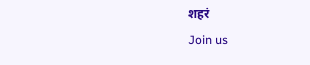शहरं
Join us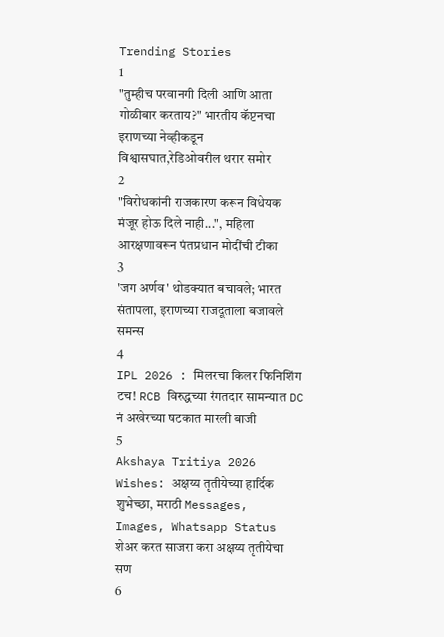Trending Stories
1
"तुम्हीच परवानगी दिली आणि आता गोळीबार करताय?" भारतीय कॅप्टनचा इराणच्या नेव्हीकडून विश्वासघात,रेडिओवरील थरार समोर
2
"विरोधकांनी राजकारण करून विधेयक मंजूर होऊ दिले नाही...", महिला आरक्षणावरून पंतप्रधान मोदींची टीका
3
'जग अर्णव' थोडक्यात बचावले; भारत संतापला, इराणच्या राजदूताला बजावले समन्स
4
IPL 2026 : मिलरचा किलर फिनिशिंग टच! RCB विरुद्धच्या रंगतदार सामन्यात DC नं अखेरच्या षटकात मारली बाजी
5
Akshaya Tritiya 2026 Wishes: अक्षय्य तृतीयेच्या हार्दिक शुभेच्छा, मराठी Messages, Images, Whatsapp Status शेअर करत साजरा करा अक्षय्य तृतीयेचा सण
6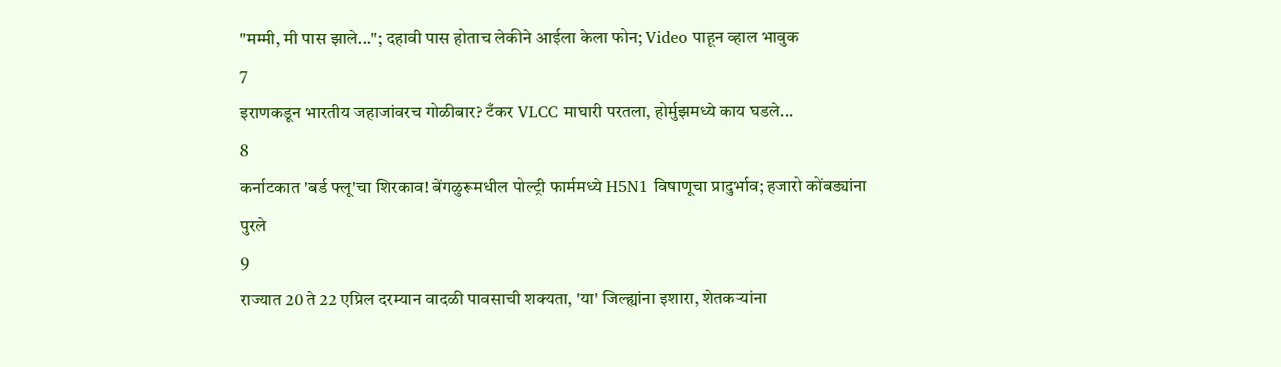"मम्मी, मी पास झाले..."; दहावी पास होताच लेकीने आईला केला फोन; Video पाहून व्हाल भावुक
7
इराणकडून भारतीय जहाजांवरच गोळीबार? टँकर VLCC माघारी परतला, होर्मुझमध्ये काय घडले...
8
कर्नाटकात 'बर्ड फ्लू'चा शिरकाव! बेंगळुरूमधील पोल्ट्री फार्ममध्ये H5N1 विषाणूचा प्रादुर्भाव; हजारो कोंबड्यांना पुरले
9
राज्यात 20 ते 22 एप्रिल दरम्यान वादळी पावसाची शक्यता, 'या' जिल्ह्यांना इशारा, शेतकऱ्यांना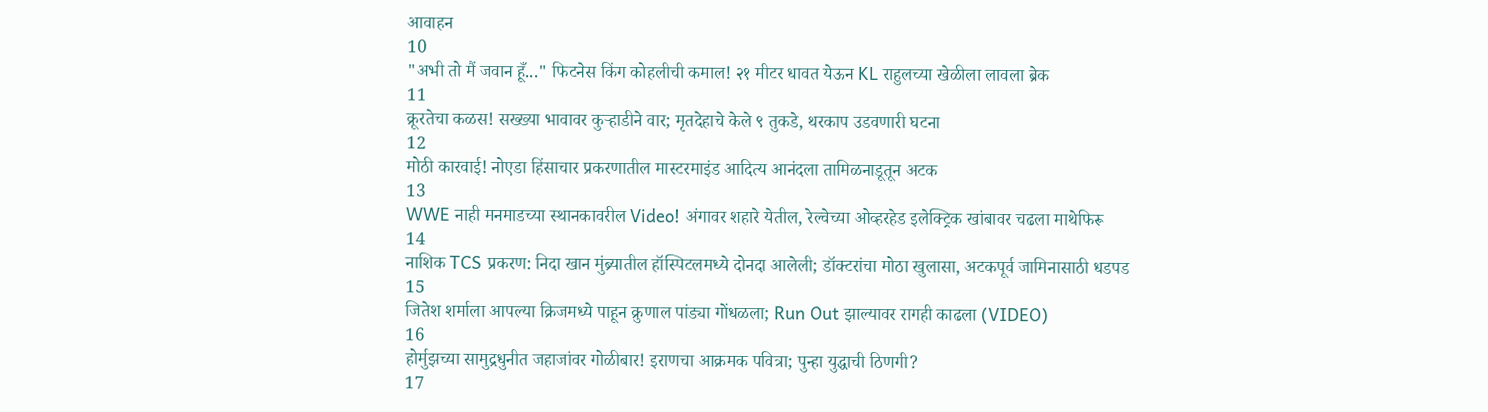आवाहन
10
"अभी तो मैं जवान हूँ..." फिटनेस किंग कोहलीची कमाल! २१ मीटर धावत येऊन KL राहुलच्या खेळीला लावला ब्रेक
11
क्रूरतेचा कळस! सख्ख्या भावावर कुऱ्हाडीने वार; मृतदेहाचे केले ९ तुकडे, थरकाप उडवणारी घटना
12
मोठी कारवाई! नोएडा हिंसाचार प्रकरणातील मास्टरमाइंड आदित्य आनंदला तामिळनाडूतून अटक
13
WWE नाही मनमाडच्या स्थानकावरील Video! अंगावर शहारे येतील, रेल्वेच्या ओव्हरहेड इलेक्ट्रिक खांबावर चढला माथेफिरू
14
नाशिक TCS प्रकरण: निदा खान मुंब्र्यातील हॉस्पिटलमध्ये दोनदा आलेली; डॉक्टरांचा मोठा खुलासा, अटकपूर्व जामिनासाठी धडपड
15
जितेश शर्माला आपल्या क्रिजमध्ये पाहून क्रुणाल पांड्या गोंधळला; Run Out झाल्यावर रागही काढला (VIDEO)
16
होर्मुझच्या सामुद्रधुनीत जहाजांवर गोळीबार! इराणचा आक्रमक पवित्रा; पुन्हा युद्धाची ठिणगी?
17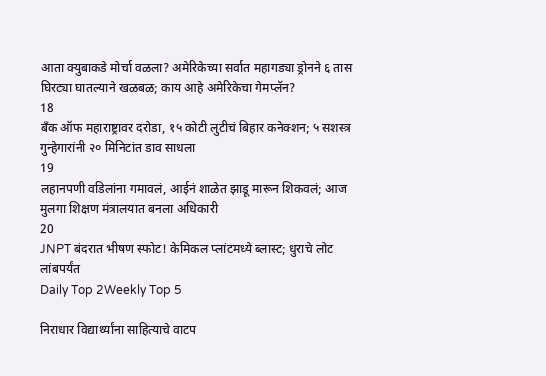आता क्युबाकडे मोर्चा वळला? अमेरिकेच्या सर्वात महागड्या ड्रोनने ६ तास घिरट्या घातल्याने खळबळ; काय आहे अमेरिकेचा गेमप्लॅन?
18
बँक ऑफ महाराष्ट्रावर दरोडा, १५ कोटी लुटीचं बिहार कनेक्शन; ५ सशस्त्र गुन्हेगारांनी २० मिनिटांत डाव साधला
19
लहानपणी वडिलांना गमावलं, आईनं शाळेत झाडू मारून शिकवलं; आज मुलगा शिक्षण मंत्रालयात बनला अधिकारी
20
JNPT बंदरात भीषण स्फोट! केमिकल प्लांटमध्ये ब्लास्ट; धुराचे लोट लांबपर्यंत
Daily Top 2Weekly Top 5

निराधार विद्यार्थ्यांना साहित्याचे वाटप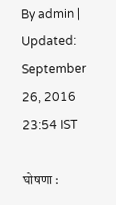By admin | Updated: September 26, 2016 23:54 IST

घोषणा :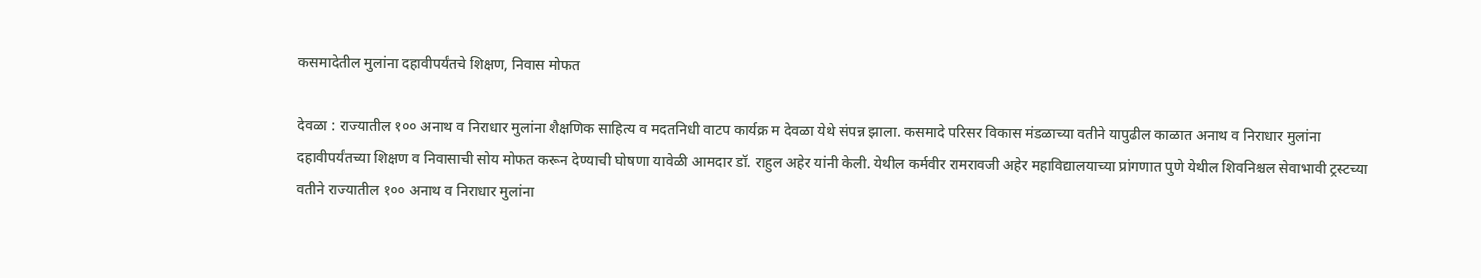कसमादेतील मुलांना दहावीपर्यंतचे शिक्षण, निवास मोफत

देवळा : राज्यातील १०० अनाथ व निराधार मुलांना शैक्षणिक साहित्य व मदतनिधी वाटप कार्यक्र म देवळा येथे संपन्न झाला. कसमादे परिसर विकास मंडळाच्या वतीने यापुढील काळात अनाथ व निराधार मुलांना दहावीपर्यंतच्या शिक्षण व निवासाची सोय मोफत करून देण्याची घोषणा यावेळी आमदार डॉ. राहुल अहेर यांनी केली. येथील कर्मवीर रामरावजी अहेर महाविद्यालयाच्या प्रांगणात पुणे येथील शिवनिश्चल सेवाभावी ट्रस्टच्या वतीने राज्यातील १०० अनाथ व निराधार मुलांना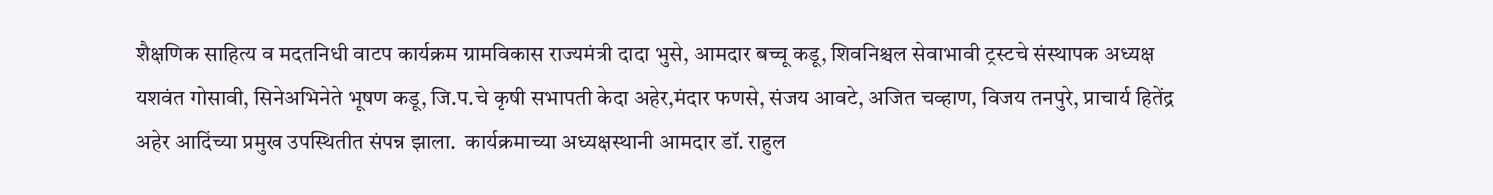शैक्षणिक साहित्य व मदतनिधी वाटप कार्यक्रम ग्रामविकास राज्यमंत्री दादा भुसे, आमदार बच्चू कडू, शिवनिश्चल सेवाभावी ट्रस्टचे संस्थापक अध्यक्ष यशवंत गोसावी, सिनेअभिनेते भूषण कडू, जि.प.चे कृषी सभापती केदा अहेर,मंदार फणसे, संजय आवटे, अजित चव्हाण, विजय तनपुरे, प्राचार्य हितेंद्र अहेर आदिंच्या प्रमुख उपस्थितीत संपन्न झाला.  कार्यक्रमाच्या अध्यक्षस्थानी आमदार डॉ. राहुल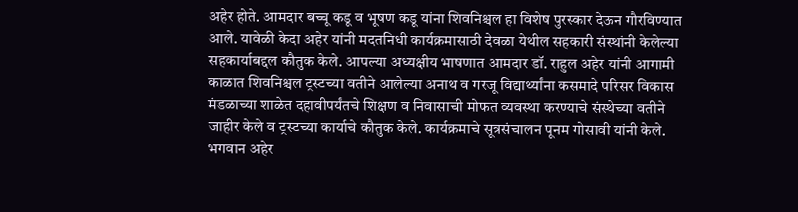अहेर होते. आमदार बच्चू कडू व भूषण कडू यांना शिवनिश्चल हा विशेष पुरस्कार देऊन गौरविण्यात आले. यावेळी केदा अहेर यांनी मदतनिधी कार्यक्रमासाठी देवळा येथील सहकारी संस्थांनी केलेल्या सहकार्याबद्दल कौतुक केले. आपल्या अध्यक्षीय भाषणात आमदार डॉ. राहुल अहेर यांनी आगामी काळात शिवनिश्चल ट्रस्टच्या वतीने आलेल्या अनाथ व गरजू विद्यार्थ्यांना कसमादे परिसर विकास मंडळाच्या शाळेत दहावीपर्यंतचे शिक्षण व निवासाची मोफत व्यवस्था करण्याचे संस्थेच्या वतीने जाहीर केले व ट्रस्टच्या कार्याचे कौतुक केले. कार्यक्रमाचे सूत्रसंचालन पूनम गोसावी यांनी केले. भगवान अहेर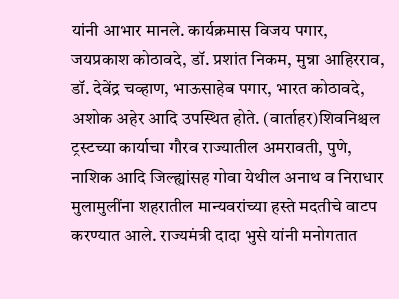यांनी आभार मानले. कार्यक्रमास विजय पगार, जयप्रकाश कोठावदे, डॉ. प्रशांत निकम, मुन्ना आहिरराव, डॉ. देवेंद्र चव्हाण, भाऊसाहेब पगार, भारत कोठावदे, अशोक अहेर आदि उपस्थित होते. (वार्ताहर)शिवनिश्चल ट्रस्टच्या कार्याचा गौरव राज्यातील अमरावती, पुणे, नाशिक आदि जिल्ह्यांसह गोवा येथील अनाथ व निराधार मुलामुलींना शहरातील मान्यवरांच्या हस्ते मदतीचे वाटप करण्यात आले. राज्यमंत्री दादा भुसे यांनी मनोगतात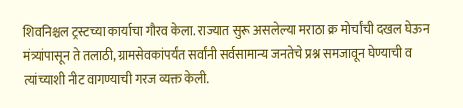शिवनिश्चल ट्रस्टच्या कार्याचा गौरव केला. राज्यात सुरू असलेल्या मराठा क्र मोर्चांची दखल घेऊन मंत्र्यांपासून ते तलाठी, ग्रामसेवकांपर्यंत सर्वांनी सर्वसामान्य जनतेचे प्रश्न समजावून घेण्याची व त्यांच्याशी नीट वागण्याची गरज व्यक्त केली.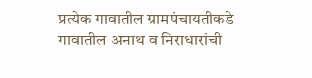प्रत्येक गावातील ग्रामपंचायतीकडे गावातील अनाथ व निराधारांची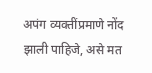अपंग व्यक्तींप्रमाणे नोंद झाली पाहिजे, असे मत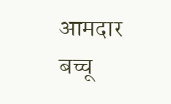आमदार बच्चू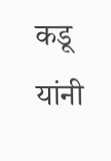कडू यांनी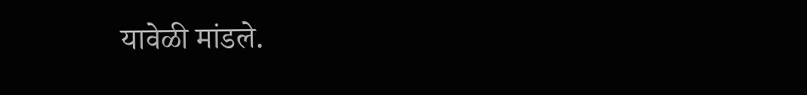यावेळी मांडले.